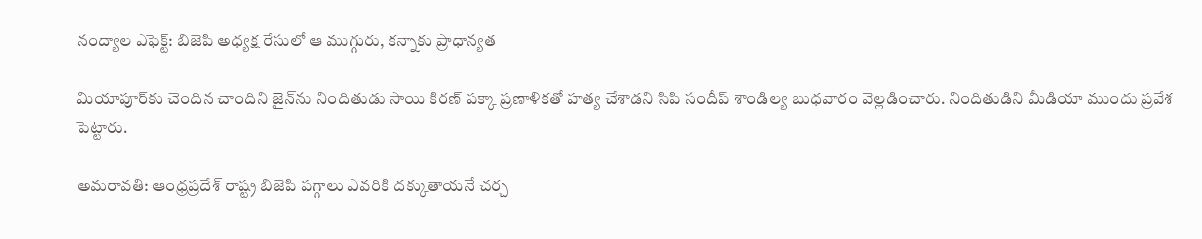నంద్యాల ఎఫెక్ట్: బిజెపి అధ్యక్ష రేసులో ఆ ముగ్గురు, కన్నాకు ప్రాధాన్యత

మియాపూర్‌కు చెందిన చాందిని జైన్‌ను నిందితుడు సాయి కిరణ్ పక్కా ప్రణాళికతో హత్య చేశాడని సిపి సందీప్ శాండిల్య బుధవారం వెల్లడించారు. నిందితుడిని మీడియా ముందు ప్రవేశ పెట్టారు.

అమరావతి: ఆంధ్రప్రదేశ్ రాష్ట్ర బిజెపి పగ్గాలు ఎవరికి దక్కుతాయనే చర్చ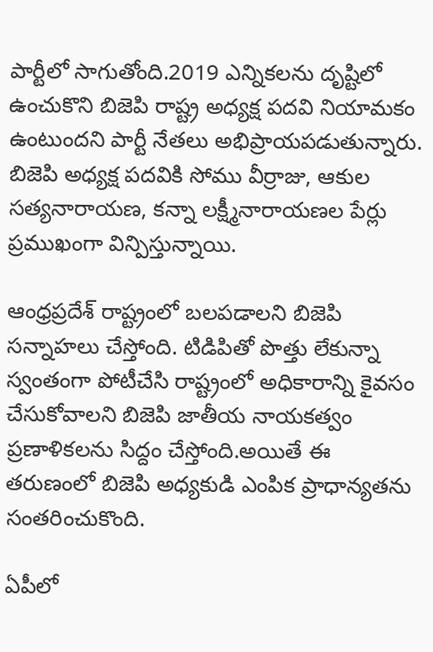పార్టీలో సాగుతోంది.2019 ఎన్నికలను దృష్టిలో ఉంచుకొని బిజెపి రాష్ట్ర అధ్యక్ష పదవి నియామకం ఉంటుందని పార్టీ నేతలు అభిప్రాయపడుతున్నారు. బిజెపి అధ్యక్ష పదవికి సోము వీర్రాజు, ఆకుల సత్యనారాయణ, కన్నా లక్ష్మీనారాయణల పేర్లు ప్రముఖంగా విన్పిస్తున్నాయి.

ఆంధ్రప్రదేశ్ రాష్ట్రంలో బలపడాలని బిజెపి సన్నాహలు చేస్తోంది. టిడిపితో పొత్తు లేకున్నా స్వంతంగా పోటీచేసి రాష్ట్రంలో అధికారాన్ని కైవసం చేసుకోవాలని బిజెపి జాతీయ నాయకత్వం ప్రణాళికలను సిద్దం చేస్తోంది.అయితే ఈ తరుణంలో బిజెపి అధ్యకుడి ఎంపిక ప్రాధాన్యతను సంతరించుకొంది.

ఏపీలో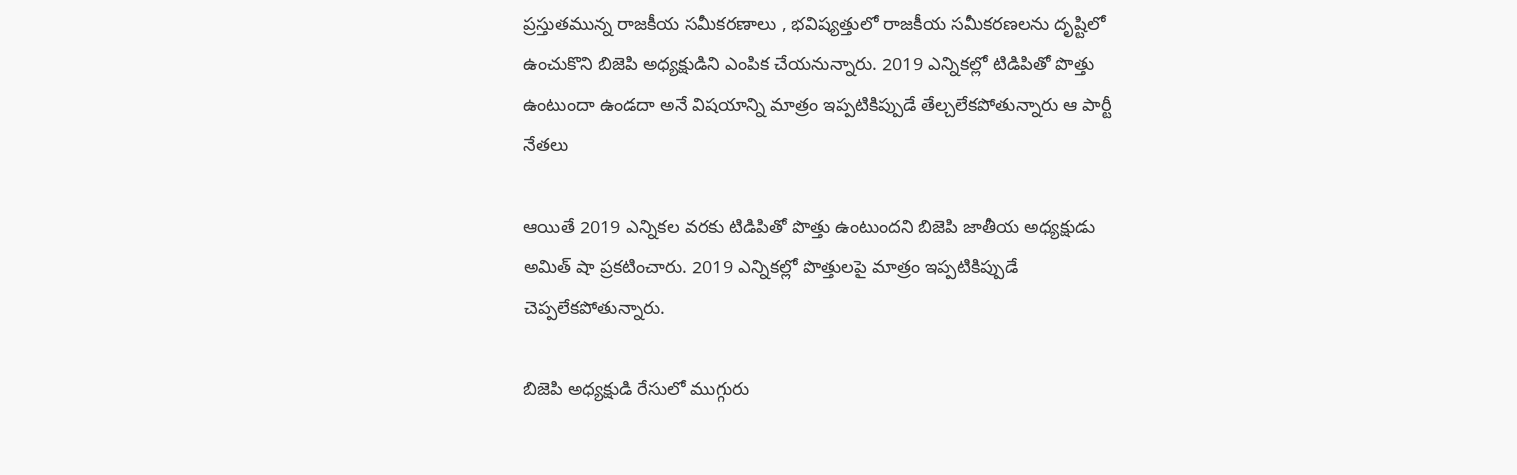ప్రస్తుతమున్న రాజకీయ సమీకరణాలు , భవిష్యత్తులో రాజకీయ సమీకరణలను దృష్టిలో ఉంచుకొని బిజెపి అధ్యక్షుడిని ఎంపిక చేయనున్నారు. 2019 ఎన్నికల్లో టిడిపితో పొత్తు ఉంటుందా ఉండదా అనే విషయాన్ని మాత్రం ఇప్పటికిప్పుడే తేల్చలేకపోతున్నారు ఆ పార్టీ నేతలు

ఆయితే 2019 ఎన్నికల వరకు టిడిపితో పొత్తు ఉంటుందని బిజెపి జాతీయ అధ్యక్షుడు అమిత్ షా ప్రకటించారు. 2019 ఎన్నికల్లో పొత్తులపై మాత్రం ఇప్పటికిప్పుడే చెప్పలేకపోతున్నారు.

బిజెపి అధ్యక్షుడి రేసులో ముగ్గురు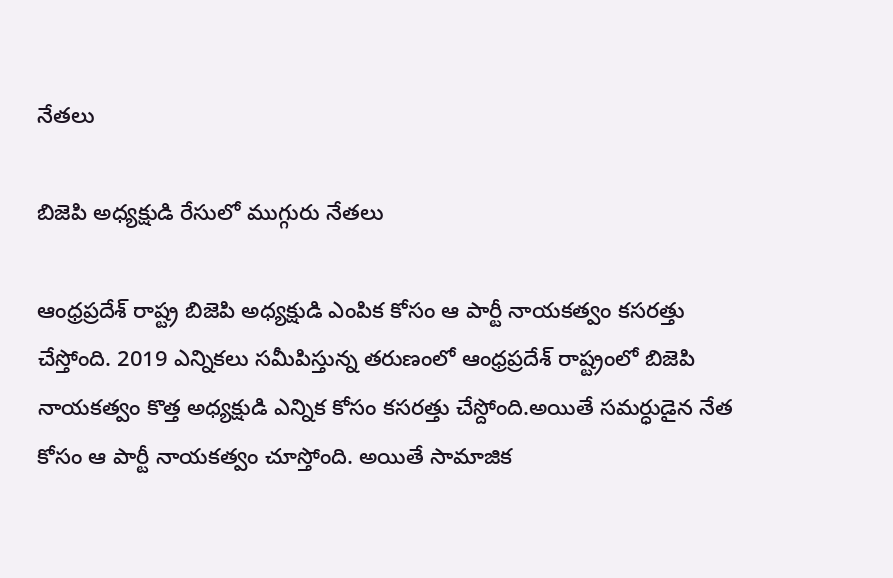నేతలు

బిజెపి అధ్యక్షుడి రేసులో ముగ్గురు నేతలు

ఆంధ్రప్రదేశ్ రాష్ట్ర బిజెపి అధ్యక్షుడి ఎంపిక కోసం ఆ పార్టీ నాయకత్వం కసరత్తు చేస్తోంది. 2019 ఎన్నికలు సమీపిస్తున్న తరుణంలో ఆంధ్రప్రదేశ్ రాష్ట్రంలో బిజెపి నాయకత్వం కొత్త అధ్యక్షుడి ఎన్నిక కోసం కసరత్తు చేస్దోంది.అయితే సమర్ధుడైన నేత కోసం ఆ పార్టీ నాయకత్వం చూస్తోంది. అయితే సామాజిక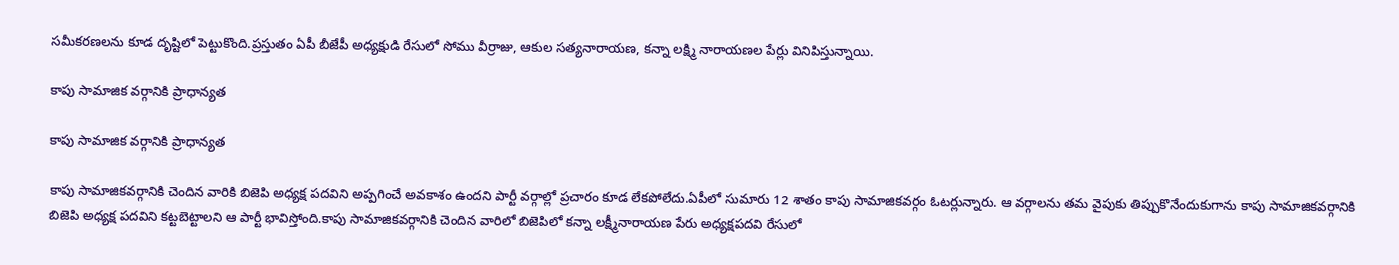సమీకరణలను కూడ దృష్టిలో పెట్టుకొంది.ప్రస్తుతం ఏపీ బీజేపీ అధ్యక్షుడి రేసులో సోము వీర్రాజు, ఆకుల సత్యనారాయణ, కన్నా లక్ష్మి నారాయణల పేర్లు వినిపిస్తున్నాయి.

కాపు సామాజిక వర్గానికి ప్రాధాన్యత

కాపు సామాజిక వర్గానికి ప్రాధాన్యత

కాపు సామాజికవర్గానికి చెందిన వారికి బిజెపి అధ్యక్ష పదవిని అప్పగించే అవకాశం ఉందని పార్టీ వర్గాల్లో ప్రచారం కూడ లేకపోలేదు.ఏపీలో సుమారు 12 శాతం కాపు సామాజికవర్గం ఓటర్లున్నారు. ఆ వర్గాలను తమ వైపుకు తిప్పుకొనేందుకుగాను కాపు సామాజికవర్గానికి బిజెపి అధ్యక్ష పదవిని కట్టబెట్టాలని ఆ పార్టీ భావిస్తోంది.కాపు సామాజికవర్గానికి చెందిన వారిలో బిజెపిలో కన్నా లక్ష్మీనారాయణ పేరు అధ్యక్షపదవి రేసులో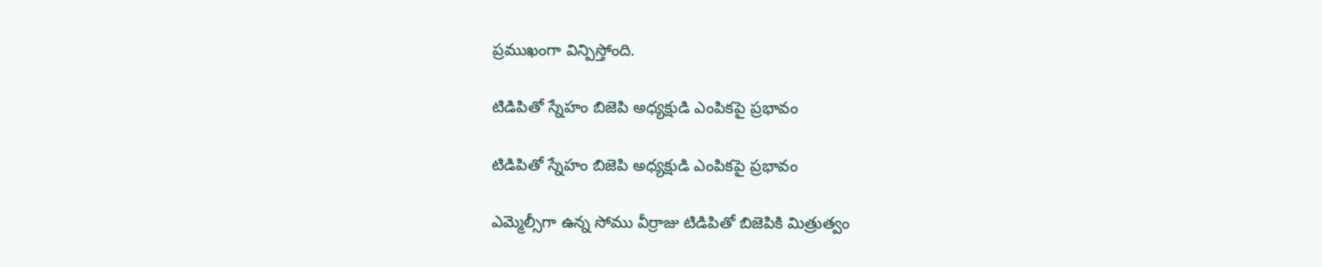ప్రముఖంగా విన్పిస్తోంది.

టిడిపితో స్నేహం బిజెపి అధ్యక్షుడి ఎంపికపై ప్రభావం

టిడిపితో స్నేహం బిజెపి అధ్యక్షుడి ఎంపికపై ప్రభావం

ఎమ్మెల్సీగా ఉన్న సోము వీర్రాజు టిడిపితో బిజెపికి మిత్రుత్వం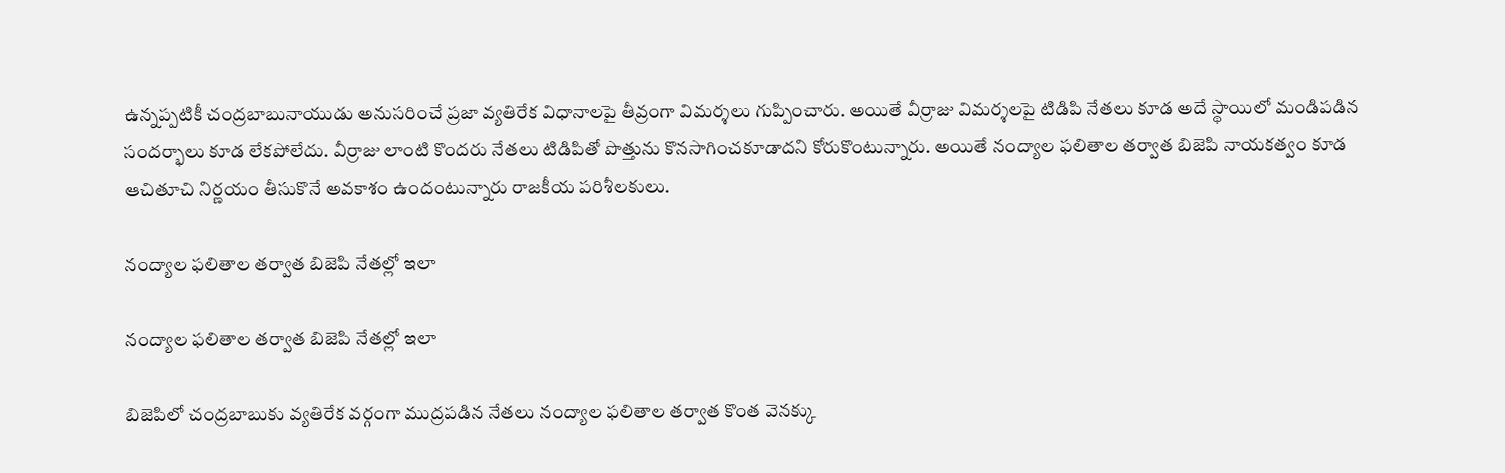ఉన్నప్పటికీ చంద్రబాబునాయుడు అనుసరించే ప్రజా వ్యతిరేక విధానాలపై తీవ్రంగా విమర్శలు గుప్పించారు. అయితే వీర్రాజు విమర్శలపై టిడిపి నేతలు కూడ అదే స్థాయిలో మండిపడిన సందర్భాలు కూడ లేకపోలేదు. వీర్రాజు లాంటి కొందరు నేతలు టిడిపితో పొత్తును కొనసాగించకూడాదని కోరుకొంటున్నారు. అయితే నంద్యాల ఫలితాల తర్వాత బిజెపి నాయకత్వం కూడ ఆచితూచి నిర్ణయం తీసుకొనే అవకాశం ఉందంటున్నారు రాజకీయ పరిశీలకులు.

నంద్యాల ఫలితాల తర్వాత బిజెపి నేతల్లో ఇలా

నంద్యాల ఫలితాల తర్వాత బిజెపి నేతల్లో ఇలా

బిజెపిలో చంద్రబాబుకు వ్యతిరేక వర్గంగా ముద్రపడిన నేతలు నంద్యాల ఫలితాల తర్వాత కొంత వెనక్కు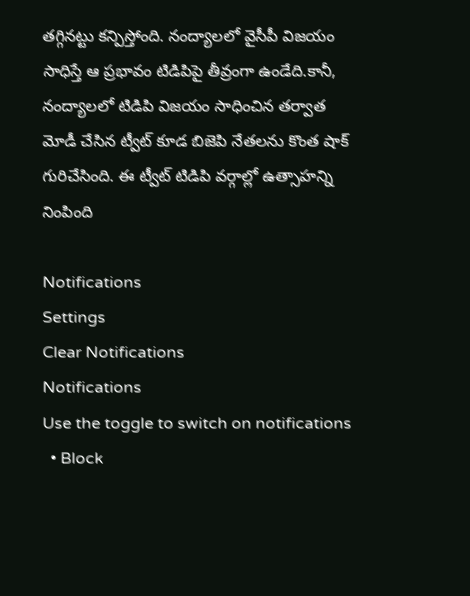తగ్గినట్టు కన్పిస్తోంది. నంద్యాలలో వైసీపీ విజయం సాధిస్తే ఆ ప్రభావం టిడిపిపై తీవ్రంగా ఉండేది.కానీ, నంద్యాలలో టిడిపి విజయం సాధించిన తర్వాత మోడీ చేసిన ట్వీట్ కూడ బిజెపి నేతలను కొంత షాక్ గురిచేసింది. ఈ ట్వీట్ టిడిపి వర్గాల్లో ఉత్సాహన్ని నింపింది

Notifications
Settings
Clear Notifications
Notifications
Use the toggle to switch on notifications
  • Block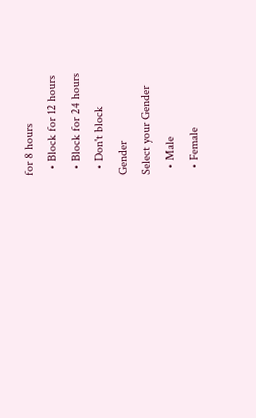for 8 hours
  • Block for 12 hours
  • Block for 24 hours
  • Don't block
Gender
Select your Gender
  • Male
  • Female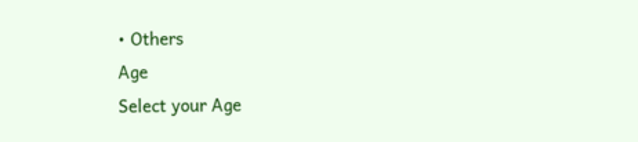• Others
Age
Select your Age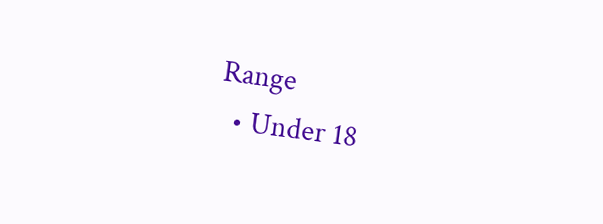Range
  • Under 18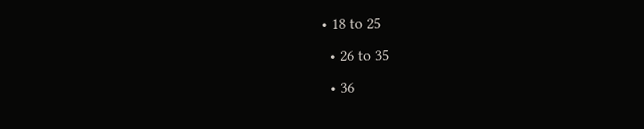• 18 to 25
  • 26 to 35
  • 36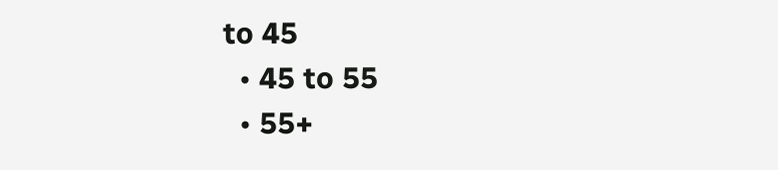to 45
  • 45 to 55
  • 55+